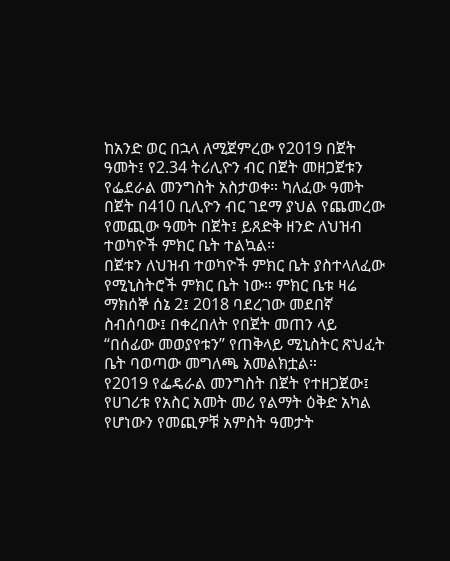ከአንድ ወር በኋላ ለሚጀምረው የ2019 በጀት ዓመት፤ የ2.34 ትሪሊዮን ብር በጀት መዘጋጀቱን የፌደራል መንግስት አስታወቀ። ካለፈው ዓመት በጀት በ410 ቢሊዮን ብር ገደማ ያህል የጨመረው የመጪው ዓመት በጀት፤ ይጸድቅ ዘንድ ለህዝብ ተወካዮች ምክር ቤት ተልኳል።
በጀቱን ለህዝብ ተወካዮች ምክር ቤት ያስተላለፈው የሚኒስትሮች ምክር ቤት ነው። ምክር ቤቱ ዛሬ ማክሰኞ ሰኔ 2፤ 2018 ባደረገው መደበኛ ስብሰባው፤ በቀረበለት የበጀት መጠን ላይ “በሰፊው መወያየቱን” የጠቅላይ ሚኒስትር ጽህፈት ቤት ባወጣው መግለጫ አመልክቷል።
የ2019 የፌዴራል መንግስት በጀት የተዘጋጀው፤ የሀገሪቱ የአስር አመት መሪ የልማት ዕቅድ አካል የሆነውን የመጪዎቹ አምስት ዓመታት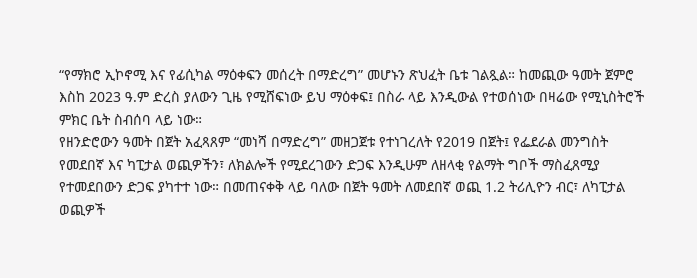“የማክሮ ኢኮኖሚ እና የፊሲካል ማዕቀፍን መሰረት በማድረግ” መሆኑን ጽህፈት ቤቱ ገልጿል። ከመጪው ዓመት ጀምሮ እስከ 2023 ዓ.ም ድረስ ያለውን ጊዜ የሚሸፍነው ይህ ማዕቀፍ፤ በስራ ላይ እንዲውል የተወሰነው በዛሬው የሚኒስትሮች ምክር ቤት ስብሰባ ላይ ነው።
የዘንድሮውን ዓመት በጀት አፈጻጸም “መነሻ በማድረግ” መዘጋጀቱ የተነገረለት የ2019 በጀት፤ የፌደራል መንግስት የመደበኛ እና ካፒታል ወጪዎችን፣ ለክልሎች የሚደረገውን ድጋፍ እንዲሁም ለዘላቂ የልማት ግቦች ማስፈጸሚያ የተመደበውን ድጋፍ ያካተተ ነው። በመጠናቀቅ ላይ ባለው በጀት ዓመት ለመደበኛ ወጪ 1.2 ትሪሊዮን ብር፣ ለካፒታል ወጪዎች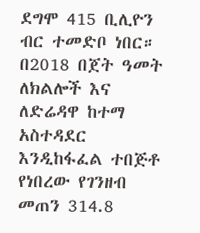ደግሞ 415 ቢሊዮን ብር ተመድቦ ነበር።
በ2018 በጀት ዓመት ለክልሎች እና ለድሬዳዋ ከተማ አስተዳደር እንዲከፋፈል ተበጅቶ የነበረው የገንዘብ መጠን 314.8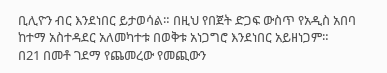ቢሊዮን ብር እንደነበር ይታወሳል። በዚህ የበጀት ድጋፍ ውስጥ የአዲስ አበባ ከተማ አስተዳደር አለመካተቱ በወቅቱ አነጋግሮ እንደነበር አይዘነጋም።
በ21 በመቶ ገደማ የጨመረው የመጪውን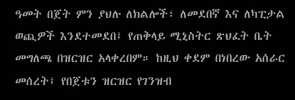ዓመት በጀት ምን ያህሉ ለክልሎች፣ ለመደበኛ እና ለካፒታል ወጪዎች እንደተመደበ፤ የጠቅላይ ሚኒስትር ጽህፈት ቤት መግለጫ በዝርዝር አላቀረበም። ከዚህ ቀደም በነበረው አሰራር መሰረት፤ የበጀቱን ዝርዝር የገንዝብ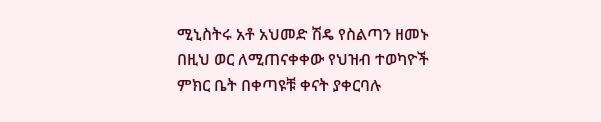ሚኒስትሩ አቶ አህመድ ሽዴ የስልጣን ዘመኑ በዚህ ወር ለሚጠናቀቀው የህዝብ ተወካዮች ምክር ቤት በቀጣዩቹ ቀናት ያቀርባሉ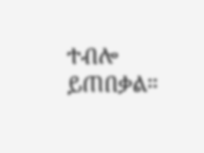ተብሎ ይጠበቃል።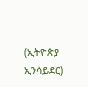(ኢትዮጵያ ኢንሳይደር)